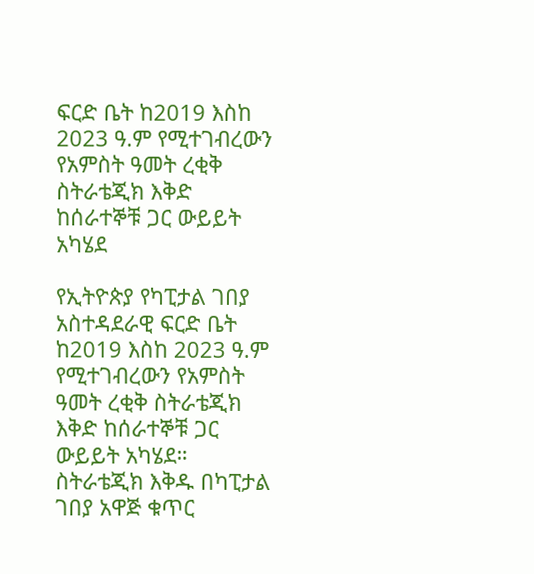ፍርድ ቤት ከ2019 እስከ 2023 ዓ.ም የሚተገብረውን የአምስት ዓመት ረቂቅ ስትራቴጂክ እቅድ ከሰራተኞቹ ጋር ውይይት አካሄደ

የኢትዮጵያ የካፒታል ገበያ አስተዳደራዊ ፍርድ ቤት ከ2019 እስከ 2023 ዓ.ም የሚተገብረውን የአምስት ዓመት ረቂቅ ስትራቴጂክ እቅድ ከሰራተኞቹ ጋር ውይይት አካሄደ። ስትራቴጂክ እቅዱ በካፒታል ገበያ አዋጅ ቁጥር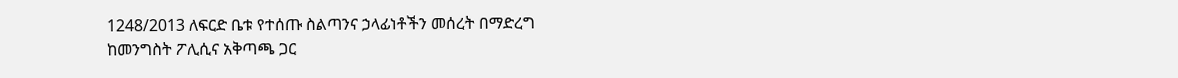1248/2013 ለፍርድ ቤቱ የተሰጡ ስልጣንና ኃላፊነቶችን መሰረት በማድረግ ከመንግስት ፖሊሲና አቅጣጫ ጋር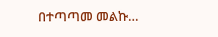በተጣጣመ መልኩ…